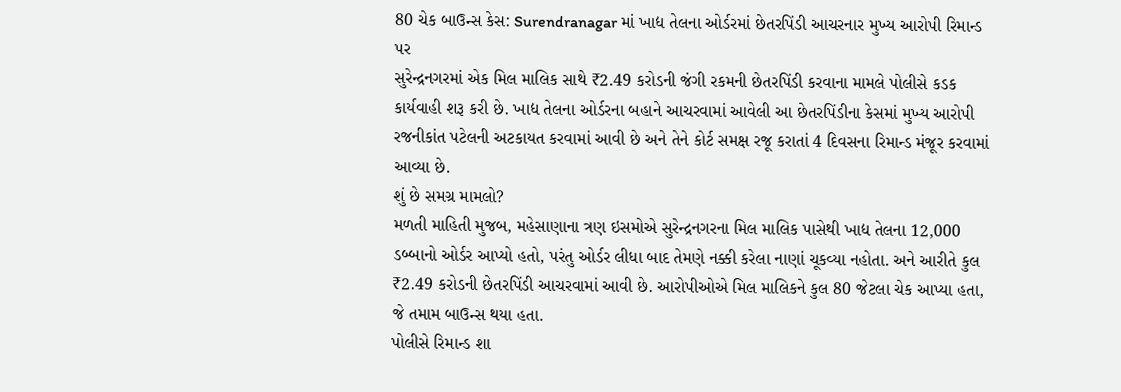80 ચેક બાઉન્સ કેસ: Surendranagar માં ખાદ્ય તેલના ઓર્ડરમાં છેતરપિંડી આચરનાર મુખ્ય આરોપી રિમાન્ડ પર
સુરેન્દ્રનગરમાં એક મિલ માલિક સાથે ₹2.49 કરોડની જંગી રકમની છેતરપિંડી કરવાના મામલે પોલીસે કડક કાર્યવાહી શરૂ કરી છે. ખાદ્ય તેલના ઓર્ડરના બહાને આચરવામાં આવેલી આ છેતરપિંડીના કેસમાં મુખ્ય આરોપી રજનીકાંત પટેલની અટકાયત કરવામાં આવી છે અને તેને કોર્ટ સમક્ષ રજૂ કરાતાં 4 દિવસના રિમાન્ડ મંજૂર કરવામાં આવ્યા છે.
શું છે સમગ્ર મામલો?
મળતી માહિતી મુજબ, મહેસાણાના ત્રણ ઇસમોએ સુરેન્દ્રનગરના મિલ માલિક પાસેથી ખાદ્ય તેલના 12,000 ડબ્બાનો ઓર્ડર આપ્યો હતો, પરંતુ ઓર્ડર લીધા બાદ તેમણે નક્કી કરેલા નાણાં ચૂકવ્યા નહોતા. અને આરીતે કુલ ₹2.49 કરોડની છેતરપિંડી આચરવામાં આવી છે. આરોપીઓએ મિલ માલિકને કુલ 80 જેટલા ચેક આપ્યા હતા, જે તમામ બાઉન્સ થયા હતા.
પોલીસે રિમાન્ડ શા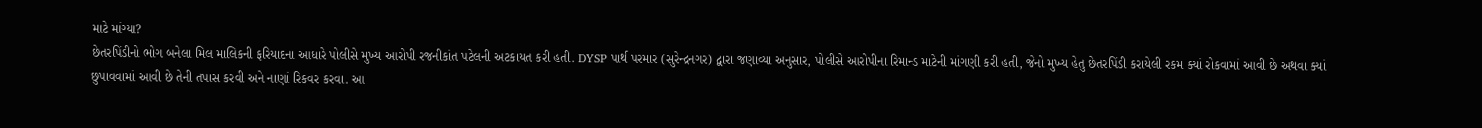માટે માંગ્યા?
છેતરપિંડીનો ભોગ બનેલા મિલ માલિકની ફરિયાદના આધારે પોલીસે મુખ્ય આરોપી રજનીકાંત પટેલની અટકાયત કરી હતી. DYSP પાર્થ પરમાર (સુરેન્દ્રનગર) દ્વારા જણાવ્યા અનુસાર, પોલીસે આરોપીના રિમાન્ડ માટેની માંગણી કરી હતી, જેનો મુખ્ય હેતુ છેતરપિંડી કરાયેલી રકમ ક્યાં રોકવામાં આવી છે અથવા ક્યાં છુપાવવામાં આવી છે તેની તપાસ કરવી અને નાણાં રિકવર કરવા. આ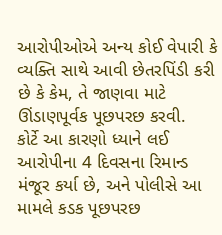આરોપીઓએ અન્ય કોઈ વેપારી કે વ્યક્તિ સાથે આવી છેતરપિંડી કરી છે કે કેમ, તે જાણવા માટે ઊંડાણપૂર્વક પૂછપરછ કરવી.
કોર્ટે આ કારણો ધ્યાને લઈ આરોપીના 4 દિવસના રિમાન્ડ મંજૂર કર્યા છે, અને પોલીસે આ મામલે કડક પૂછપરછ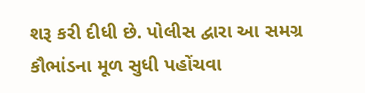શરૂ કરી દીધી છે. પોલીસ દ્વારા આ સમગ્ર કૌભાંડના મૂળ સુધી પહોંચવા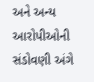અને અન્ય આરોપીઓની સંડોવણી અંગે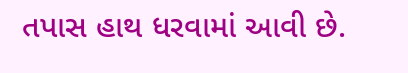તપાસ હાથ ધરવામાં આવી છે.